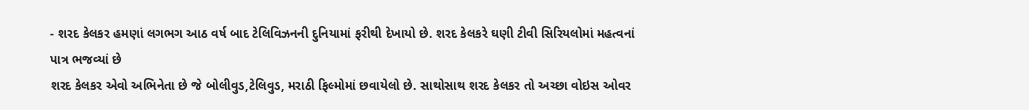- શરદ કેલકર હમણાં લગભગ આઠ વર્ષ બાદ ટેલિવિઝનની દુનિયામાં ફરીથી દેખાયો છે. શરદ કેલકરે ઘણી ટીવી સિરિયલોમાં મહત્વનાં પાત્ર ભજવ્યાં છે
શરદ કેલકર એવો અભિનેતા છે જે બોલીવુડ,ટેલિવુડ, મરાઠી ફિલ્મોમાં છવાયેલો છે. સાથોસાથ શરદ કેલકર તો અચ્છા વોઇસ ઓવર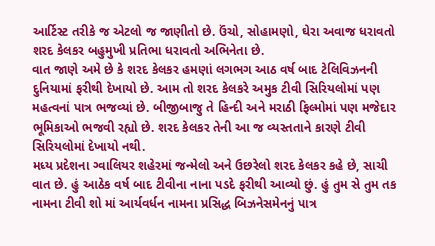આર્ટિસ્ટ તરીકે જ એટલો જ જાણીતો છે. ઉંચો, સોહામણો, ઘેરા અવાજ ધરાવતો શરદ કેલકર બહુમુખી પ્રતિભા ધરાવતો અભિનેતા છે.
વાત જાણે અમે છે કે શરદ કેલકર હમણાં લગભગ આઠ વર્ષ બાદ ટેલિવિઝનની દુનિયામાં ફરીથી દેખાયો છે. આમ તો શરદ કેલકરે અમુક ટીવી સિરિયલોમાં પણ મહત્વનાં પાત્ર ભજવ્યાં છે. બીજીબાજુ તે હિન્દી અને મરાઠી ફિલ્મોમાં પણ મજેદાર ભૂમિકાઓ ભજવી રહ્યો છે. શરદ કેલકર તેની આ જ વ્યસ્તતાને કારણે ટીવી સિરિયલોમાં દેખાયો નથી.
મધ્ય પ્રદેશના ગ્વાલિયર શહેરમાં જન્મેલો અને ઉછરેલો શરદ કેલકર કહે છે, સાચી વાત છે. હું આઠેક વર્ષ બાદ ટીવીના નાના પડદે ફરીથી આવ્યો છું. હું તુમ સે તુમ તક નામના ટીવી શો માં આર્યવર્ધન નામના પ્રસિદ્ધ બિઝનેસમેનનું પાત્ર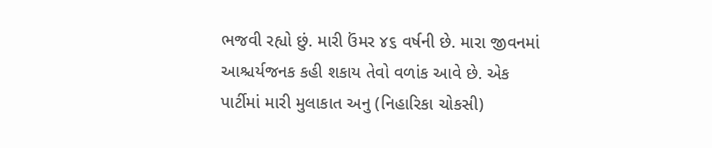ભજવી રહ્યો છું. મારી ઉંમર ૪૬ વર્ષની છે. મારા જીવનમાં આશ્ચર્યજનક કહી શકાય તેવો વળાંક આવે છે. એક પાર્ટીમાં મારી મુલાકાત અનુ (નિહારિકા ચોકસી)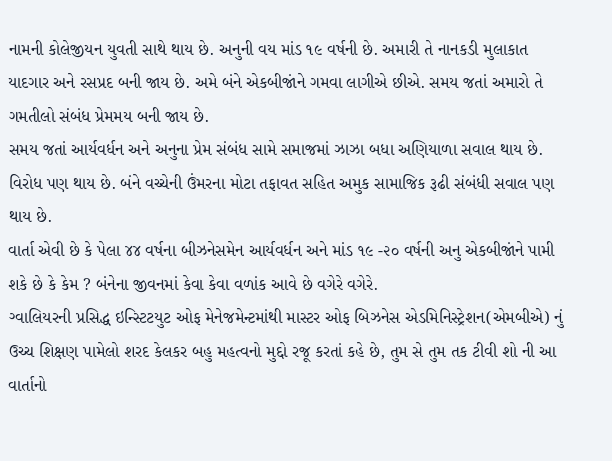નામની કોલેજીયન યુવતી સાથે થાય છે. અનુની વય માંડ ૧૯ વર્ષની છે. અમારી તે નાનકડી મુલાકાત યાદગાર અને રસપ્રદ બની જાય છે. અમે બંને એકબીજાંને ગમવા લાગીએ છીએ. સમય જતાં અમારો તે ગમતીલો સંબંધ પ્રેમમય બની જાય છે.
સમય જતાં આર્યવર્ધન અને અનુના પ્રેમ સંબંધ સામે સમાજમાં ઝાઝા બધા અણિયાળા સવાલ થાય છે. વિરોધ પણ થાય છે. બંને વચ્ચેની ઉંમરના મોટા તફાવત સહિત અમુક સામાજિક રૂઢી સંબંધી સવાલ પણ થાય છે.
વાર્તા એવી છે કે પેલા ૪૪ વર્ષના બીઝનેસમેન આર્યવર્ધન અને માંડ ૧૯ -૨૦ વર્ષની અનુ એકબીજાંને પામી શકે છે કે કેમ ? બંનેના જીવનમાં કેવા કેવા વળાંક આવે છે વગેરે વગેરે.
ગ્વાલિયરની પ્રસિદ્ધ ઇન્સ્ટિટયુટ ઓફ મેનેજમેન્ટમાંથી માસ્ટર ઓફ બિઝનેસ એડમિનિસ્ટ્રેશન(એમબીએ) નું ઉચ્ચ શિક્ષણ પામેલો શરદ કેલકર બહુ મહત્વનો મુદ્દો રજૂ કરતાં કહે છે, તુમ સે તુમ તક ટીવી શો ની આ વાર્તાનો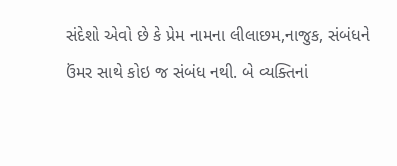સંદેશો એવો છે કે પ્રેમ નામના લીલાછમ,નાજુક, સંબંધને ઉંમર સાથે કોઇ જ સંબંધ નથી. બે વ્યક્તિનાં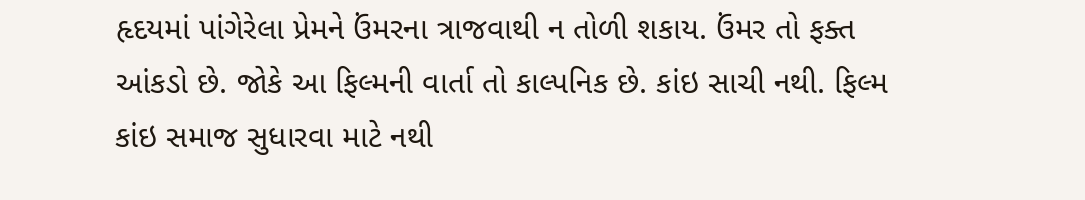હૃદયમાં પાંગેરેલા પ્રેમને ઉંમરના ત્રાજવાથી ન તોળી શકાય. ઉંમર તો ફક્ત આંકડો છે. જોકે આ ફિલ્મની વાર્તા તો કાલ્પનિક છે. કાંઇ સાચી નથી. ફિલ્મ કાંઇ સમાજ સુધારવા માટે નથી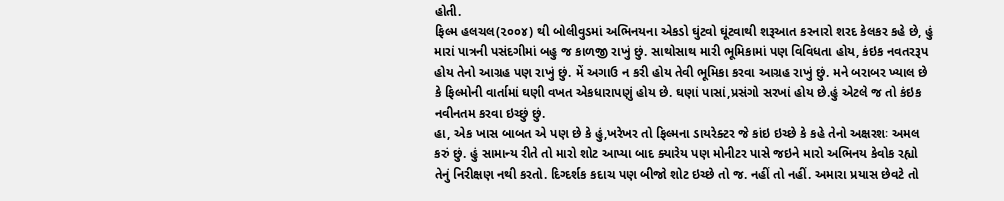હોતી.
ફિલ્મ હલચલ(૨૦૦૪) થી બોલીવુડમાં અભિનયના એકડો ઘુંટવો ઘૂંટવાથી શરૂઆત કરનારો શરદ કેલકર કહે છે, હું મારાં પાત્રની પસંદગીમાં બહુ જ કાળજી રાખું છું. સાથોસાથ મારી ભૂમિકામાં પણ વિવિધતા હોય, કંઇક નવતરરૂપ હોય તેનો આગ્રહ પણ રાખું છું. મેં અગાઉ ન કરી હોય તેવી ભૂમિકા કરવા આગ્રહ રાખું છું. મને બરાબર ખ્યાલ છે કે ફિલ્મોની વાર્તામાં ઘણી વખત એકધારાપણું હોય છે. ઘણાં પાસાં,પ્રસંગો સરખાં હોય છે.હું એટલે જ તો કંઇક નવીનતમ કરવા ઇચ્છું છું.
હા, એક ખાસ બાબત એ પણ છે કે હું,ખરેખર તો ફિલ્મના ડાયરેક્ટર જે કાંઇ ઇચ્છે કે કહે તેનો અક્ષરશઃ અમલ કરું છું. હું સામાન્ય રીતે તો મારો શોટ આપ્યા બાદ ક્યારેય પણ મોનીટર પાસે જઇને મારો અભિનય કેવોક રહ્યો તેનું નિરીક્ષણ નથી કરતો. દિગ્દર્શક કદાચ પણ બીજો શોટ ઇચ્છે તો જ. નહીં તો નહીં. અમારા પ્રયાસ છેવટે તો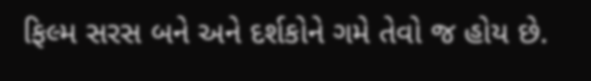ફિલ્મ સરસ બને અને દર્શકોને ગમે તેવો જ હોય છે.